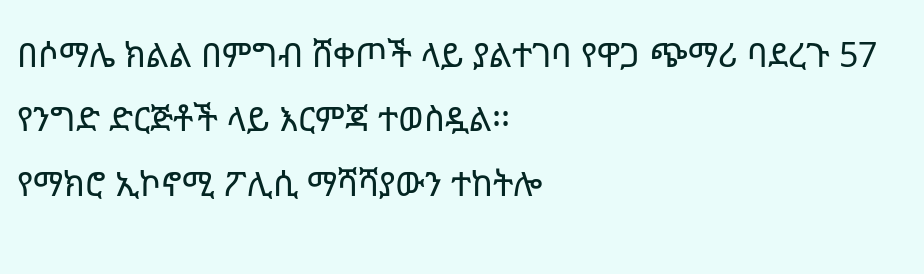በሶማሌ ክልል በምግብ ሸቀጦች ላይ ያልተገባ የዋጋ ጭማሪ ባደረጉ 57 የንግድ ድርጅቶች ላይ እርምጃ ተወስዷል፡፡
የማክሮ ኢኮኖሚ ፖሊሲ ማሻሻያውን ተከትሎ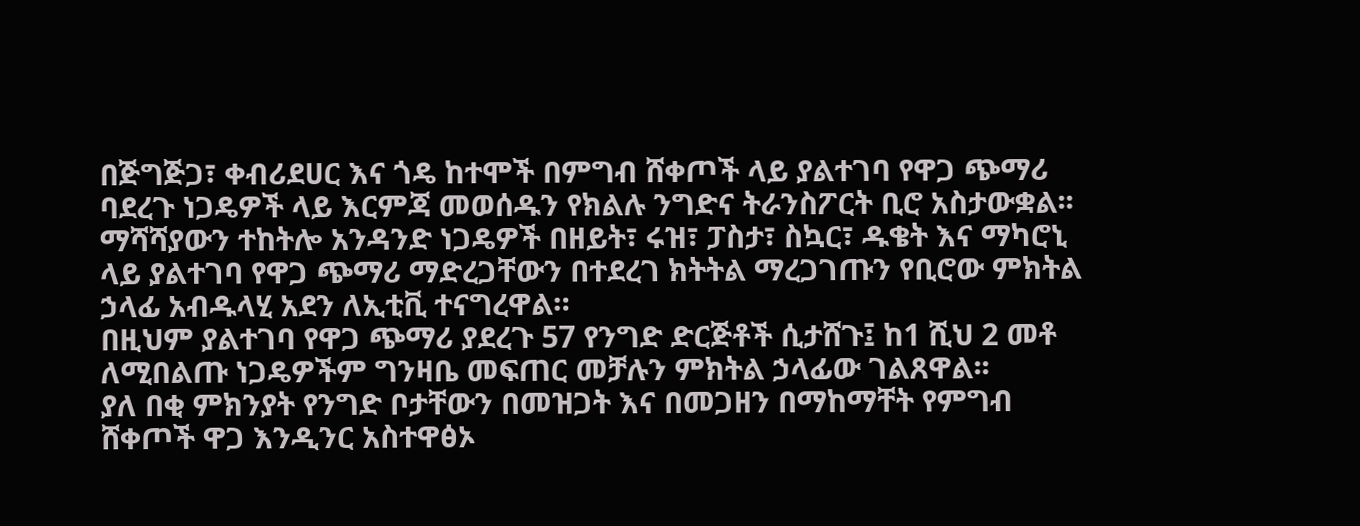በጅግጅጋ፣ ቀብሪደሀር እና ጎዴ ከተሞች በምግብ ሸቀጦች ላይ ያልተገባ የዋጋ ጭማሪ ባደረጉ ነጋዴዎች ላይ እርምጃ መወሰዱን የክልሉ ንግድና ትራንስፖርት ቢሮ አስታውቋል፡፡
ማሻሻያውን ተከትሎ አንዳንድ ነጋዴዎች በዘይት፣ ሩዝ፣ ፓስታ፣ ስኳር፣ ዱቄት እና ማካሮኒ ላይ ያልተገባ የዋጋ ጭማሪ ማድረጋቸውን በተደረገ ክትትል ማረጋገጡን የቢሮው ምክትል ኃላፊ አብዱላሂ አደን ለኢቲቪ ተናግረዋል።
በዚህም ያልተገባ የዋጋ ጭማሪ ያደረጉ 57 የንግድ ድርጅቶች ሲታሸጉ፤ ከ1 ሺህ 2 መቶ ለሚበልጡ ነጋዴዎችም ግንዛቤ መፍጠር መቻሉን ምክትል ኃላፊው ገልጸዋል፡፡
ያለ በቂ ምክንያት የንግድ ቦታቸውን በመዝጋት እና በመጋዘን በማከማቸት የምግብ ሸቀጦች ዋጋ እንዲንር አስተዋፅኦ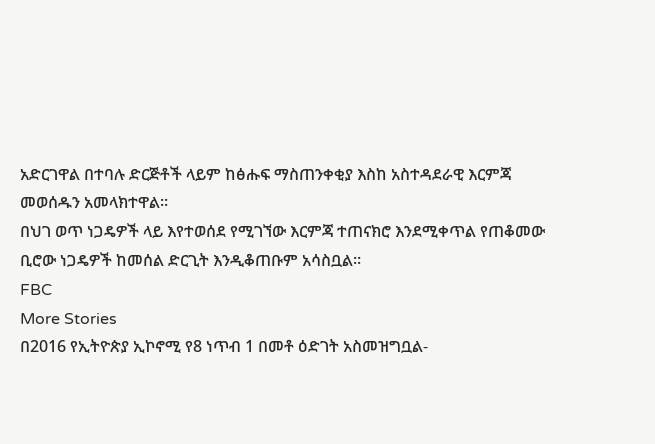አድርገዋል በተባሉ ድርጅቶች ላይም ከፅሑፍ ማስጠንቀቂያ እስከ አስተዳደራዊ እርምጃ መወሰዱን አመላክተዋል፡፡
በህገ ወጥ ነጋዴዎች ላይ እየተወሰደ የሚገኘው እርምጃ ተጠናክሮ እንደሚቀጥል የጠቆመው ቢሮው ነጋዴዎች ከመሰል ድርጊት እንዲቆጠቡም አሳስቧል።
FBC
More Stories
በ2016 የኢትዮጵያ ኢኮኖሚ የ8 ነጥብ 1 በመቶ ዕድገት አስመዝግቧል-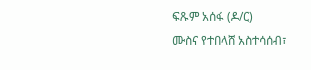ፍጹም አሰፋ (ዶ/ር)
ሙስና የተበላሸ አስተሳሰብ፣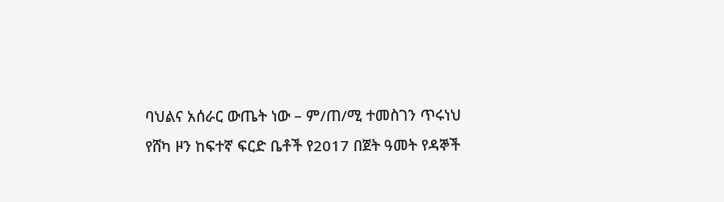ባህልና አሰራር ውጤት ነው – ም/ጠ/ሚ ተመስገን ጥሩነህ
የሸካ ዞን ከፍተኛ ፍርድ ቤቶች የ2017 በጀት ዓመት የዳኞች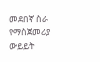መደበኛ ስራ የማስጀመሪያ ውይይት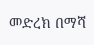መድረክ በማሻ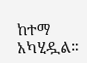ከተማ አካሂዷል።